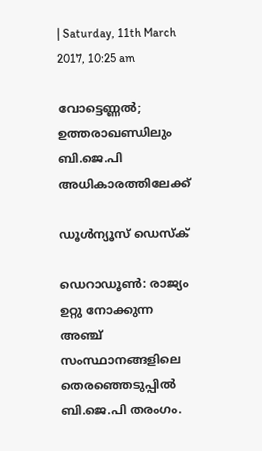| Saturday, 11th March 2017, 10:25 am

വോട്ടെണ്ണല്‍; ഉത്തരാഖണ്ഡിലും ബി.ജെ.പി അധികാരത്തിലേക്ക്

ഡൂള്‍ന്യൂസ് ഡെസ്‌ക്

ഡെറാഡൂണ്‍: രാജ്യം ഉറ്റു നോക്കുന്ന അഞ്ച് സംസ്ഥാനങ്ങളിലെ തെരഞ്ഞെടുപ്പില്‍ ബി.ജെ.പി തരംഗം.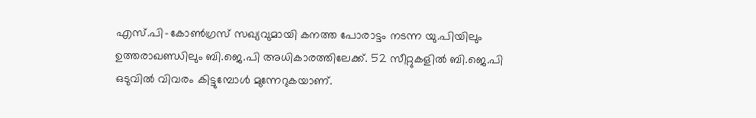എസ്.പി-കോണ്‍ഗ്രസ് സഖ്യവുമായി കനത്ത പോരാട്ടം നടന്ന യു.പിയിലും ഉത്തരാഖണ്ഡിലും ബി.ജെ.പി അധികാരത്തിലേക്ക്. 52 സീറ്റുകളില്‍ ബി.ജെ.പി ഒടുവില്‍ വിവരം കിട്ടുമ്പോള്‍ മുന്നേറുകയാണ്.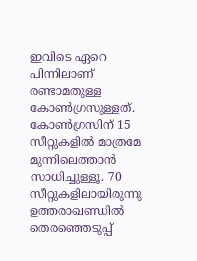ഇവിടെ ഏറെ പിന്നിലാണ് രണ്ടാമതുള്ള കോണ്‍ഗ്രസുള്ളത്. കോണ്‍ഗ്രസിന് 15 സീറ്റുകളില്‍ മാത്രമേ മുന്നിലെത്താന്‍ സാധിച്ചുള്ളൂ. 70 സീറ്റുകളിലായിരുന്നു ഉത്തരാഖണ്ഡില്‍ തെരഞ്ഞെടുപ്പ്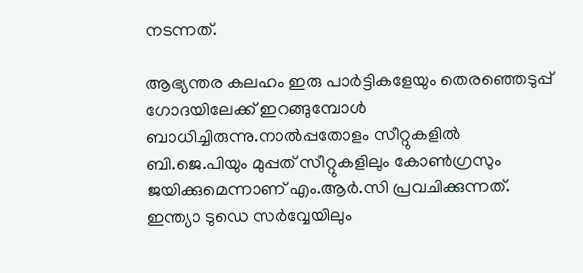നടന്നത്.

ആഭ്യന്തര കലഹം ഇരു പാര്‍ട്ടികളേയും തെരഞ്ഞെടുപ്പ് ഗോദയിലേക്ക് ഇറങ്ങുമ്പോള്‍ ബാധിച്ചിരുന്നു.നാല്‍പ്പതോളം സീറ്റുകളില്‍ ബി.ജെ.പിയും മുപ്പത് സീറ്റുകളിലും കോണ്‍ഗ്രസും ജയിക്കുമെന്നാണ് എം.ആര്‍.സി പ്രവചിക്കുന്നത്. ഇന്ത്യാ ടുഡെ സര്‍വ്വേയിലും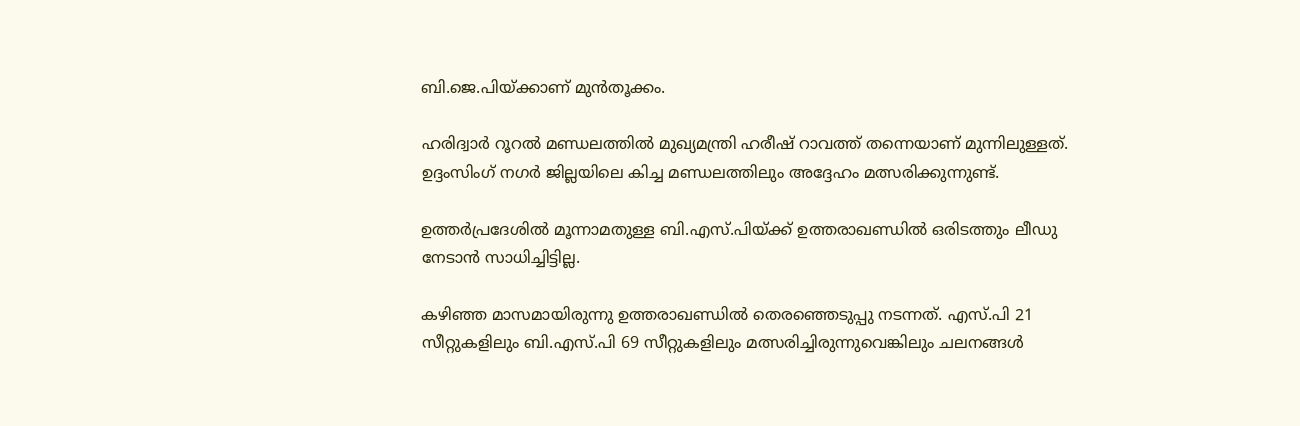ബി.ജെ.പിയ്ക്കാണ് മുന്‍തൂക്കം.

ഹരിദ്വാര്‍ റൂറല്‍ മണ്ഡലത്തില്‍ മുഖ്യമന്ത്രി ഹരീഷ് റാവത്ത് തന്നെയാണ് മുന്നിലുള്ളത്. ഉദ്ദംസിംഗ് നഗര്‍ ജില്ലയിലെ കിച്ച മണ്ഡലത്തിലും അദ്ദേഹം മത്സരിക്കുന്നുണ്ട്.

ഉത്തര്‍പ്രദേശില്‍ മൂന്നാമതുള്ള ബി.എസ്.പിയ്ക്ക് ഉത്തരാഖണ്ഡില്‍ ഒരിടത്തും ലീഡു നേടാന്‍ സാധിച്ചിട്ടില്ല.

കഴിഞ്ഞ മാസമായിരുന്നു ഉത്തരാഖണ്ഡില്‍ തെരഞ്ഞെടുപ്പു നടന്നത്. എസ്.പി 21 സീറ്റുകളിലും ബി.എസ്.പി 69 സീറ്റുകളിലും മത്സരിച്ചിരുന്നുവെങ്കിലും ചലനങ്ങള്‍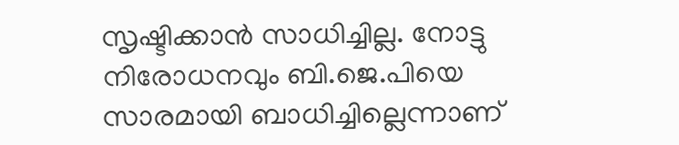സൃഷ്ടിക്കാന്‍ സാധിച്ചില്ല. നോട്ടു നിരോധനവും ബി.ജെ.പിയെ സാരമായി ബാധിച്ചില്ലെന്നാണ്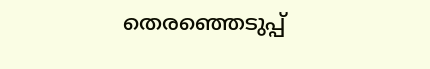തെരഞ്ഞെടുപ്പ്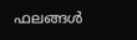ഫലങ്ങള്‍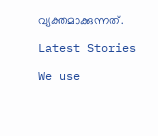വ്യക്തമാക്കുന്നത്.

Latest Stories

We use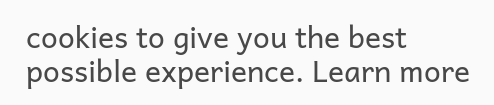cookies to give you the best possible experience. Learn more